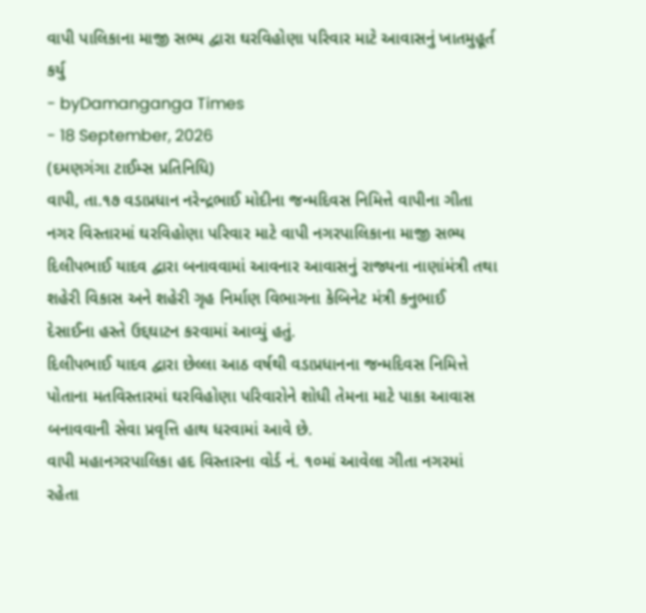વાપી પાલિકાના માજી સભ્ય દ્વારા ઘરવિહોણા પરિવાર માટે આવાસનું ખાતમુહૂર્ત કર્યુ
- byDamanganga Times
- 18 September, 2026
(દમણગંગા ટાઈમ્સ પ્રતિનિધિ)
વાપી, તા.૧૭ વડાપ્રધાન નરેન્દ્રભાઈ મોદીના જન્મદિવસ નિમિત્તે વાપીના ગીતા નગર વિસ્તારમાં ઘરવિહોણા પરિવાર માટે વાપી નગરપાલિકાના માજી સભ્ય દિલીપભાઈ યાદવ દ્વારા બનાવવામાં આવનાર આવાસનું રાજ્યના નાણાંમંત્રી તથા શહેરી વિકાસ અને શહેરી ગૃહ નિર્માણ વિભાગના કેબિનેટ મંત્રી કનુભાઈ દેસાઈના હસ્તે ઉદ્દઘાટન કરવામાં આવ્યું હતું.
દિલીપભાઈ યાદવ દ્વારા છેલ્લા આઠ વર્ષથી વડાપ્રધાનના જન્મદિવસ નિમિત્તે પોતાના મતવિસ્તારમાં ઘરવિહોણા પરિવારોને શોધી તેમના માટે પાકા આવાસ બનાવવાની સેવા પ્રવૃત્તિ હાથ ધરવામાં આવે છે.
વાપી મહાનગરપાલિકા હદ વિસ્તારના વોર્ડ નં. ૧૦માં આવેલા ગીતા નગરમાં રહેતા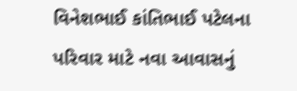વિનેશભાઈ કાંતિભાઈ પટેલના પરિવાર માટે નવા આવાસનું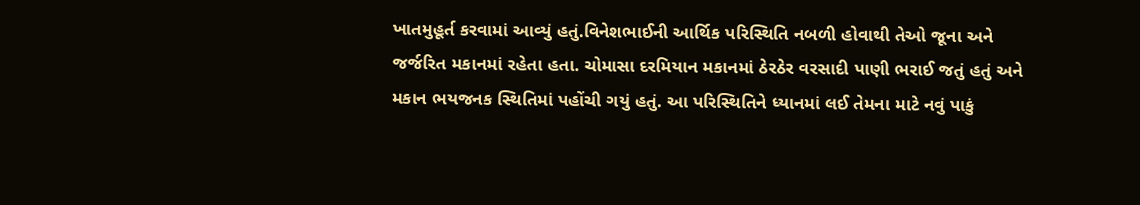ખાતમુહૂર્ત કરવામાં આવ્યું હતું.વિનેશભાઈની આર્થિક પરિસ્થિતિ નબળી હોવાથી તેઓ જૂના અને જર્જરિત મકાનમાં રહેતા હતા. ચોમાસા દરમિયાન મકાનમાં ઠેરઠેર વરસાદી પાણી ભરાઈ જતું હતું અને મકાન ભયજનક સ્થિતિમાં પહોંચી ગયું હતું. આ પરિસ્થિતિને ધ્યાનમાં લઈ તેમના માટે નવું પાકું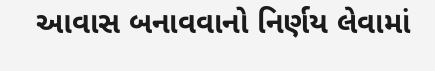આવાસ બનાવવાનો નિર્ણય લેવામાં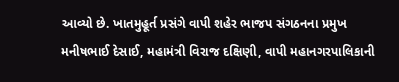આવ્યો છે. ખાતમુહૂર્ત પ્રસંગે વાપી શહેર ભાજપ સંગઠનના પ્રમુખ મનીષભાઈ દેસાઈ, મહામંત્રી વિરાજ દક્ષિણી, વાપી મહાનગરપાલિકાની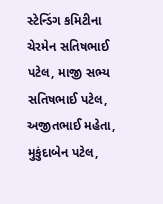સ્ટેન્ડિંગ કમિટીના ચેરમેન સતિષભાઈ પટેલ, માજી સભ્ય સતિષભાઈ પટેલ, અજીતભાઈ મહેતા, મુકુંદાબેન પટેલ,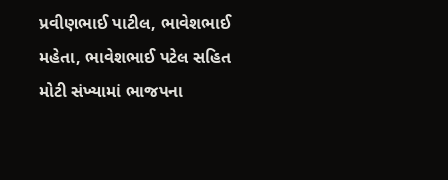પ્રવીણભાઈ પાટીલ, ભાવેશભાઈ મહેતા, ભાવેશભાઈ પટેલ સહિત મોટી સંખ્યામાં ભાજપના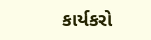કાર્યકરો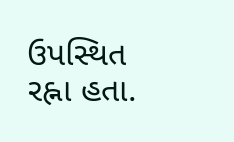ઉપસ્થિત રહ્ના હતા.